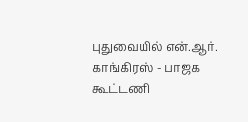புதுவையில் என்.ஆர். காங்கிரஸ் - பாஜக கூட்டணி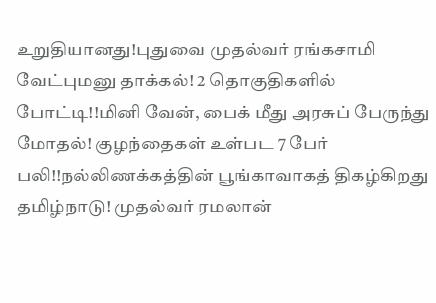உறுதியானது!புதுவை முதல்வர் ரங்கசாமி வேட்புமனு தாக்கல்! 2 தொகுதிகளில் போட்டி!!மினி வேன், பைக் மீது அரசுப் பேருந்து மோதல்! குழந்தைகள் உள்பட 7 பேர் பலி!!நல்லிணக்கத்தின் பூங்காவாகத் திகழ்கிறது தமிழ்நாடு! முதல்வர் ரமலான்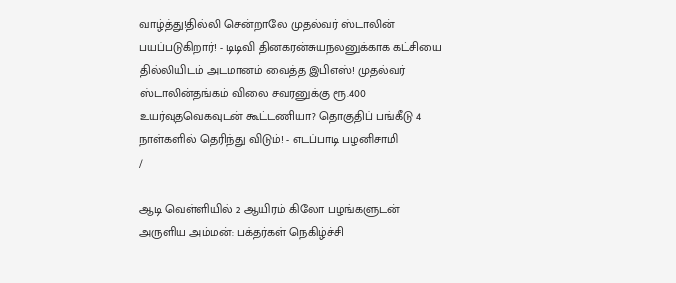வாழ்த்து!தில்லி சென்றாலே முதல்வர் ஸ்டாலின் பயப்படுகிறார்! - டிடிவி தினகரன்சுயநலனுக்காக கட்சியை தில்லியிடம் அடமானம் வைத்த இபிஎஸ்! முதல்வர் ஸ்டாலின்தங்கம் விலை சவரனுக்கு ரூ.400 உயர்வுதவெகவுடன் கூட்டணியா? தொகுதிப் பங்கீடு 4 நாள்களில் தெரிந்து விடும்! - எடப்பாடி பழனிசாமி
/

ஆடி வெள்ளியில் 2 ஆயிரம் கிலோ பழங்களுடன் அருளிய அம்மன்: பக்தர்கள் நெகிழ்ச்சி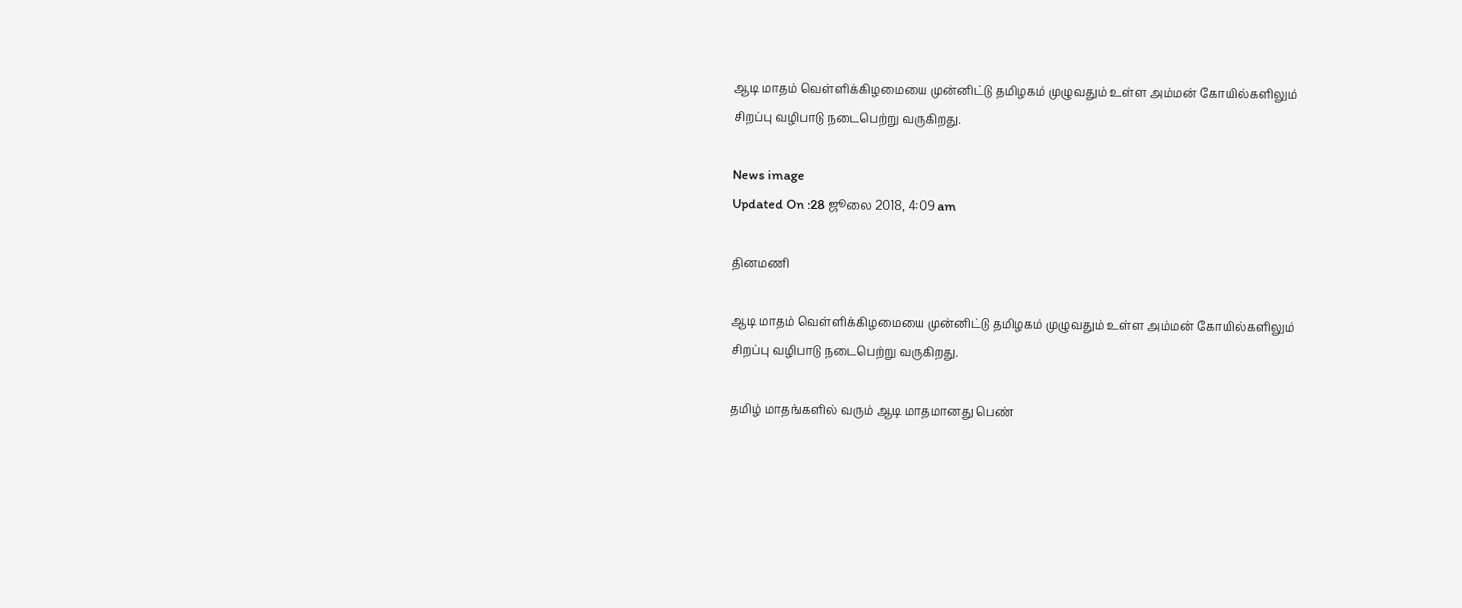ஆடி மாதம் வெள்ளிக்கிழமையை முன்னிட்டு தமிழகம் முழுவதும் உள்ள அம்மன் கோயில்களிலும் சிறப்பு வழிபாடு நடைபெற்று வருகிறது.

News image
Updated On :28 ஜூலை 2018, 4:09 am

தினமணி

ஆடி மாதம் வெள்ளிக்கிழமையை முன்னிட்டு தமிழகம் முழுவதும் உள்ள அம்மன் கோயில்களிலும் சிறப்பு வழிபாடு நடைபெற்று வருகிறது.

தமிழ் மாதங்களில் வரும் ஆடி மாதமானது பெண்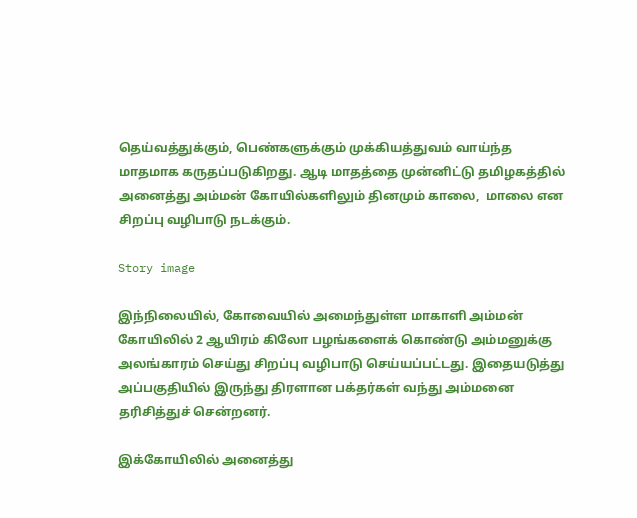தெய்வத்துக்கும், பெண்களுக்கும் முக்கியத்துவம் வாய்ந்த மாதமாக கருதப்படுகிறது. ஆடி மாதத்தை முன்னிட்டு தமிழகத்தில் அனைத்து அம்மன் கோயில்களிலும் தினமும் காலை,  மாலை என சிறப்பு வழிபாடு நடக்கும்.

Story image

இந்நிலையில், கோவையில் அமைந்துள்ள மாகாளி அம்மன் கோயிலில் 2 ஆயிரம் கிலோ பழங்களைக் கொண்டு அம்மனுக்கு அலங்காரம் செய்து சிறப்பு வழிபாடு செய்யப்பட்டது. இதையடுத்து அப்பகுதியில் இருந்து திரளான பக்தர்கள் வந்து அம்மனை தரிசித்துச் சென்றனர்.

இக்கோயிலில் அனைத்து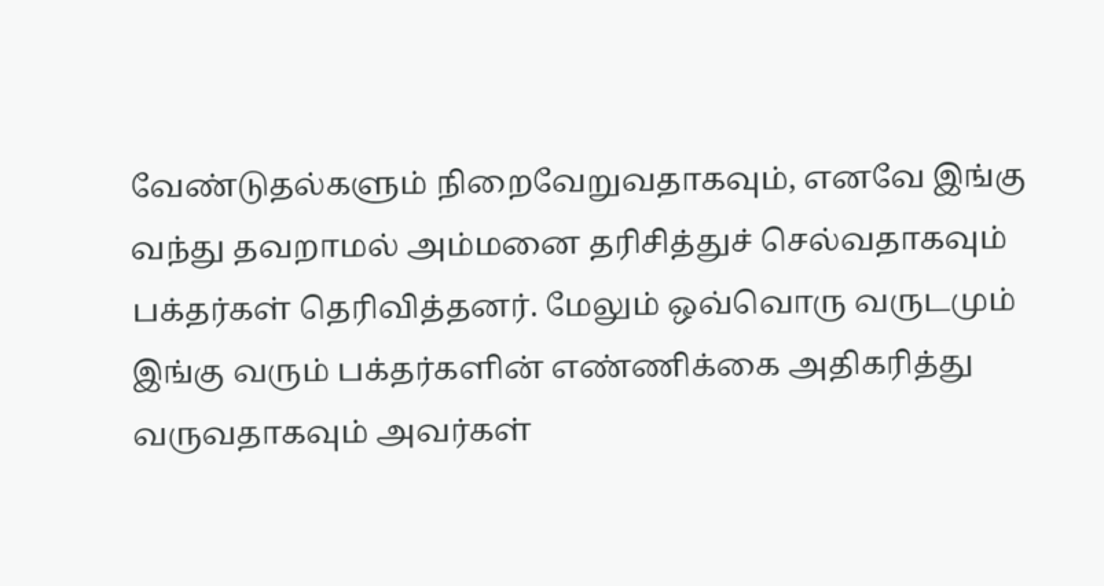வேண்டுதல்களும் நிறைவேறுவதாகவும், எனவே இங்கு வந்து தவறாமல் அம்மனை தரிசித்துச் செல்வதாகவும் பக்தர்கள் தெரிவித்தனர். மேலும் ஒவ்வொரு வருடமும் இங்கு வரும் பக்தர்களின் எண்ணிக்கை அதிகரித்து வருவதாகவும் அவர்கள்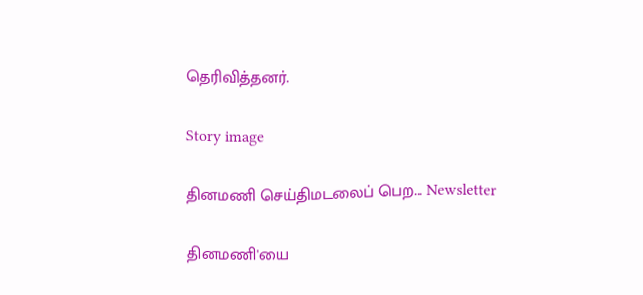தெரிவித்தனர்.

Story image

தினமணி செய்திமடலைப் பெற... Newsletter

தினமணி'யை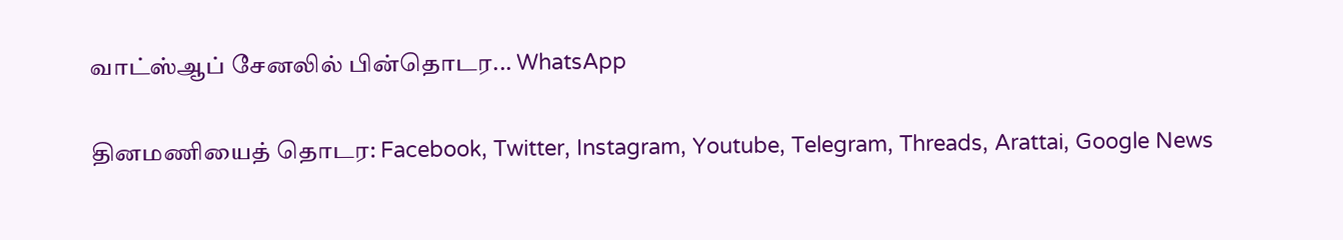வாட்ஸ்ஆப் சேனலில் பின்தொடர... WhatsApp

தினமணியைத் தொடர: Facebook, Twitter, Instagram, Youtube, Telegram, Threads, Arattai, Google News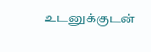உடனுக்குடன்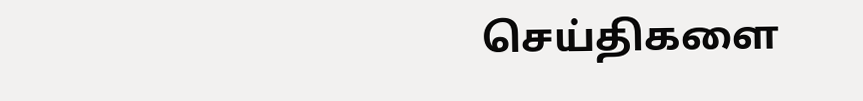செய்திகளை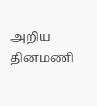அறிய தினமணி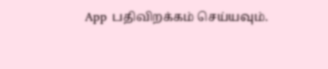App பதிவிறக்கம் செய்யவும்.